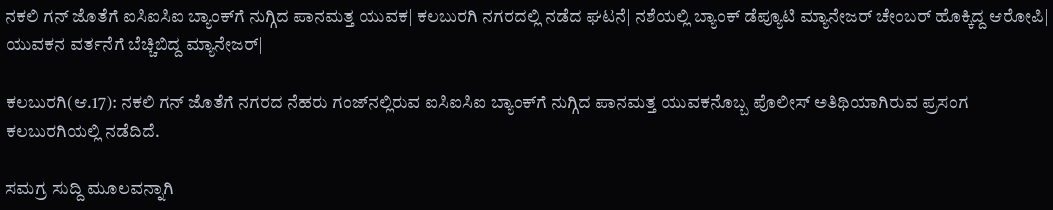ನಕಲಿ ಗನ್‌ ಜೊತೆಗೆ ಐಸಿಐಸಿಐ ಬ್ಯಾಂಕ್‌ಗೆ ನುಗ್ಗಿದ ಪಾನಮತ್ತ ಯುವಕ| ಕಲಬುರಗಿ ನಗರದಲ್ಲಿ ನಡೆದ ಘಟನೆ| ನಶೆಯಲ್ಲಿ ಬ್ಯಾಂಕ್‌ ಡೆಪ್ಯೂಟಿ ಮ್ಯಾನೇಜರ್‌ ಚೇಂಬರ್‌ ಹೊಕ್ಕಿದ್ದ ಆರೋಪಿ| ಯುವಕನ ವರ್ತನೆಗೆ ಬೆಚ್ಚಿಬಿದ್ದ ಮ್ಯಾನೇಜರ್‌|

ಕಲಬುರಗಿ(ಆ.17): ನಕಲಿ ಗನ್‌ ಜೊತೆಗೆ ನಗರದ ನೆಹರು ಗಂಜ್‌ನಲ್ಲಿರುವ ಐಸಿಐಸಿಐ ಬ್ಯಾಂಕ್‌ಗೆ ನುಗ್ಗಿದ ಪಾನಮತ್ತ ಯುವಕನೊಬ್ಬ ಪೊಲೀಸ್‌ ಅತಿಥಿಯಾಗಿರುವ ಪ್ರಸಂಗ ಕಲಬುರಗಿಯಲ್ಲಿ ನಡೆದಿದೆ.

ಸಮಗ್ರ ಸುದ್ದಿ ಮೂಲವನ್ನಾಗಿ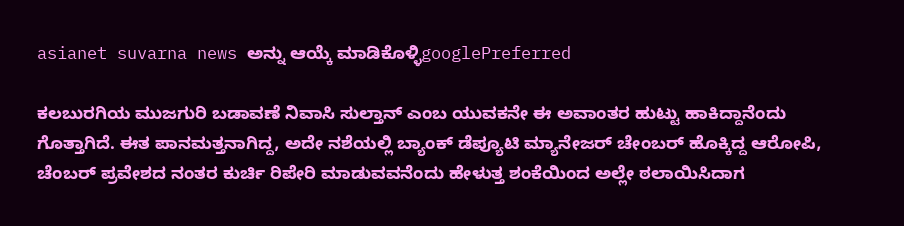asianet suvarna news ಅನ್ನು ಆಯ್ಕೆ ಮಾಡಿಕೊಳ್ಳಿgooglePreferred

ಕಲಬುರಗಿಯ ಮುಜಗುರಿ ಬಡಾವಣೆ ನಿವಾಸಿ ಸುಲ್ತಾನ್‌ ಎಂಬ ಯುವಕನೇ ಈ ಅವಾಂತರ ಹುಟ್ಟು ಹಾಕಿದ್ದಾನೆಂದು ಗೊತ್ತಾಗಿದೆ. ಈತ ಪಾನಮತ್ತನಾಗಿದ್ದ, ಅದೇ ನಶೆಯಲ್ಲಿ ಬ್ಯಾಂಕ್‌ ಡೆಪ್ಯೂಟಿ ಮ್ಯಾನೇಜರ್‌ ಚೇಂಬರ್‌ ಹೊಕ್ಕಿದ್ದ ಆರೋಪಿ, ಚೆಂಬರ್‌ ಪ್ರವೇಶದ ನಂತರ ಕುರ್ಚಿ ರಿಪೇರಿ ಮಾಡುವವನೆಂದು ಹೇಳುತ್ತ ಶಂಕೆಯಿಂದ ಅಲ್ಲೇ ಠಲಾಯಿಸಿದಾಗ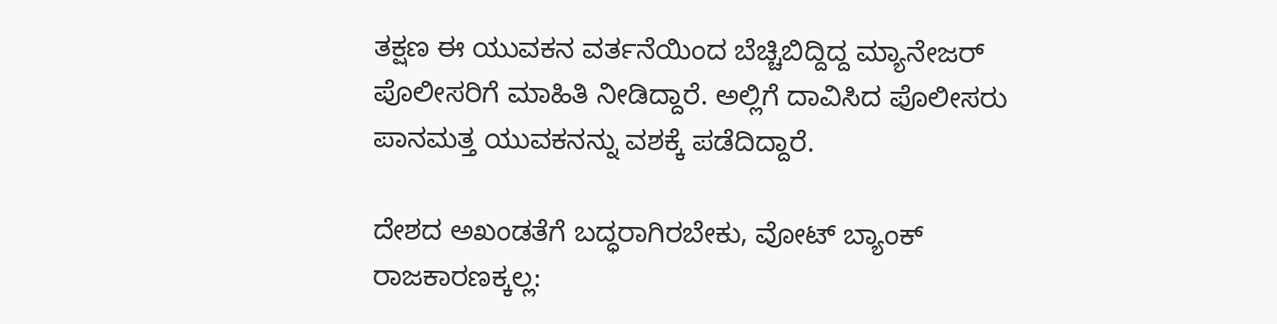ತಕ್ಷಣ ಈ ಯುವಕನ ವರ್ತನೆಯಿಂದ ಬೆಚ್ಚಿಬಿದ್ದಿದ್ದ ಮ್ಯಾನೇಜರ್‌ ಪೊಲೀಸರಿಗೆ ಮಾಹಿತಿ ನೀಡಿದ್ದಾರೆ. ಅಲ್ಲಿಗೆ ದಾವಿಸಿದ ಪೊಲೀಸರು ಪಾನಮತ್ತ ಯುವಕನನ್ನು ವಶಕ್ಕೆ ಪಡೆದಿದ್ದಾರೆ.

ದೇಶದ ಅಖಂಡತೆಗೆ ಬದ್ಧರಾಗಿರಬೇಕು, ವೋಟ್‌ ಬ್ಯಾಂಕ್‌ ರಾಜಕಾರಣಕ್ಕಲ್ಲ: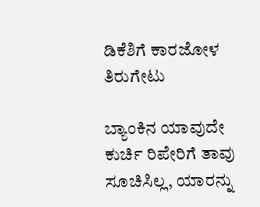ಡಿಕೆಶಿಗೆ ಕಾರಜೋಳ ತಿರುಗೇಟು

ಬ್ಯಾಂಕಿನ ಯಾವುದೇ ಕುರ್ಚಿ ರಿಪೇರಿಗೆ ತಾವು ಸೂಚಿಸಿಲ್ಲ, ಯಾರನ್ನು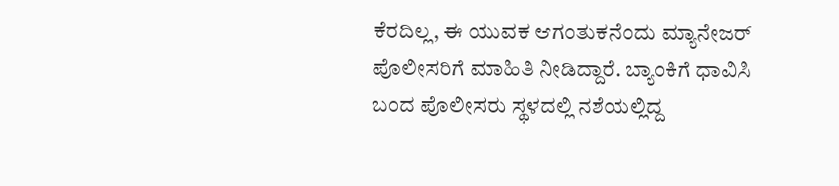ಕೆರದಿಲ್ಲ, ಈ ಯುವಕ ಆಗಂತುಕನೆಂದು ಮ್ಯಾನೇಜರ್‌ ಪೊಲೀಸರಿಗೆ ಮಾಹಿತಿ ನೀಡಿದ್ದಾರೆ. ಬ್ಯಾಂಕಿಗೆ ಧಾವಿಸಿ ಬಂದ ಪೊಲೀಸರು ಸ್ಥಳದಲ್ಲಿ ನಶೆಯಲ್ಲಿದ್ದ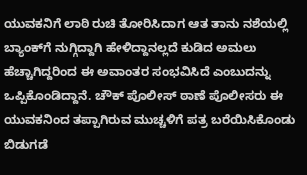ಯುವಕನಿಗೆ ಲಾಠಿ ರುಚಿ ತೋರಿಸಿದಾಗ ಆತ ತಾನು ನಶೆಯಲ್ಲಿ ಬ್ಯಾಂಕ್‌ಗೆ ನುಗ್ಗಿದ್ದಾಗಿ ಹೇಳಿದ್ದಾನಲ್ಲದೆ ಕುಡಿದ ಅಮಲು ಹೆಚ್ಚಾಗಿದ್ದರಿಂದ ಈ ಅವಾಂತರ ಸಂಭವಿಸಿದೆ ಎಂಬುದನ್ನು ಒಪ್ಪಿಕೊಂಡಿದ್ದಾನೆ. ಚೌಕ್‌ ಪೊಲೀಸ್‌ ಠಾಣೆ ಪೊಲೀಸರು ಈ ಯುವಕನಿಂದ ತಪ್ಪಾಗಿರುವ ಮುಚ್ಚಳಿಗೆ ಪತ್ರ ಬರೆಯಿಸಿಕೊಂಡು ಬಿಡುಗಡೆ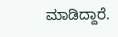ಮಾಡಿದ್ದಾರೆ.